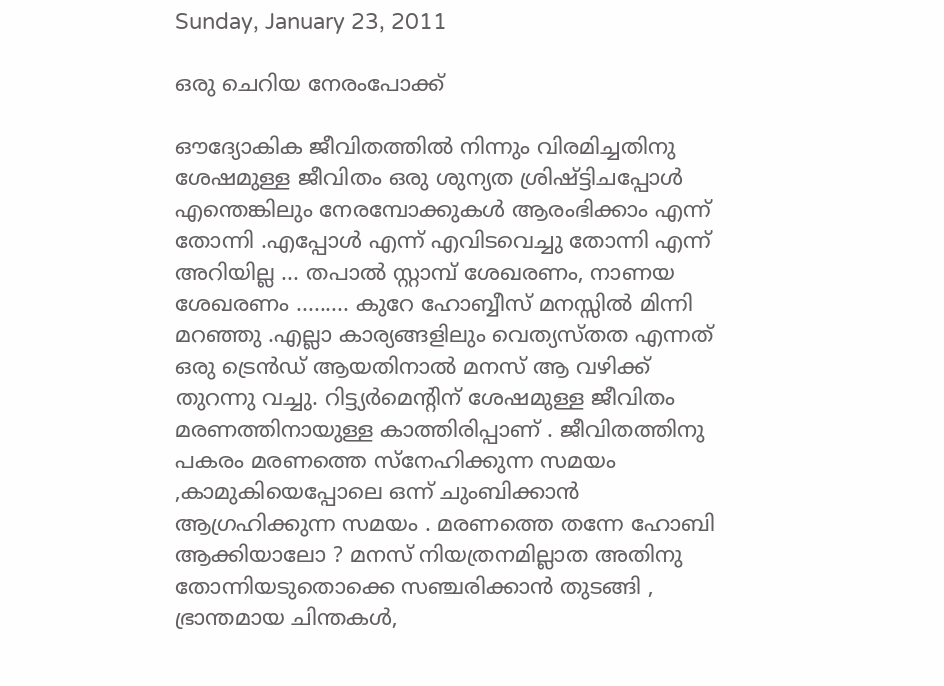Sunday, January 23, 2011

ഒരു ചെറിയ നേരംപോക്ക്

ഔദ്യോകിക ജീവിതത്തില്‍ നിന്നും വിരമിച്ചതിനു ശേഷമുള്ള ജീവിതം ഒരു ശുന്യത ശ്രിഷ്ട്ടിചപ്പോള്‍ എന്തെങ്കിലും നേരമ്പോക്കുകള്‍ ആരംഭിക്കാം എന്ന് തോന്നി .എപ്പോള്‍ എന്ന് എവിടവെച്ചു തോന്നി എന്ന് അറിയില്ല ... തപാല്‍ സ്റ്റാമ്പ്‌ ശേഖരണം, നാണയ ശേഖരണം ......... കുറേ ഹോബ്ബീസ് മനസ്സില്‍ മിന്നി മറഞ്ഞു .എല്ലാ കാര്യങ്ങളിലും വെത്യസ്തത എന്നത് ഒരു ട്രെന്‍ഡ് ആയതിനാല്‍ മനസ് ആ വഴിക്ക് തുറന്നു വച്ചു. റിട്ട്യര്‍മെന്റിന് ശേഷമുള്ള ജീവിതം മരണത്തിനായുള്ള കാത്തിരിപ്പാണ് . ജീവിതത്തിനു പകരം മരണത്തെ സ്നേഹിക്കുന്ന സമയം ,കാമുകിയെപ്പോലെ ഒന്ന് ചുംബിക്കാന്‍ ആഗ്രഹിക്കുന്ന സമയം . മരണത്തെ തന്നേ ഹോബി ആക്കിയാലോ ? മനസ് നിയത്രനമില്ലാത അതിനു തോന്നിയടുതൊക്കെ സഞ്ചരിക്കാന്‍ തുടങ്ങി , ഭ്രാന്തമായ ചിന്തകള്‍,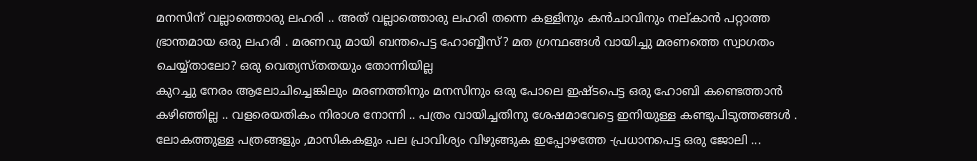മനസിന്‌ വല്ലാത്തൊരു ലഹരി .. അത് വല്ലാത്തൊരു ലഹരി തന്നെ കള്ളിനും കന്‍ചാവിനും നല്കാന്‍ പറ്റാത്ത ഭ്രാന്തമായ ഒരു ലഹരി . മരണവു മായി ബന്തപെട്ട ഹോബ്ബീസ്? മത ഗ്രന്ഥങ്ങള്‍ വായിച്ചു മരണത്തെ സ്വാഗതം ചെയ്യ്താലോ? ഒരു വെത്യസ്തതയും തോന്നിയില്ല
കുറച്ചു നേരം ആലോചിച്ചെങ്കിലും മരണത്തിനും മനസിനും ഒരു പോലെ ഇഷ്ടപെട്ട ഒരു ഹോബി കണ്ടെത്താന്‍ കഴിഞ്ഞില്ല .. വളരെയതികം നിരാശ നോന്നി .. പത്രം വായിച്ചതിനു ശേഷമാവേട്ടെ ഇനിയുള്ള കണ്ടുപിടുത്തങ്ങള്‍ . ലോകത്തുള്ള പത്രങ്ങളും ,മാസികകളും പല പ്രാവിശ്യം വിഴുങ്ങുക ഇപ്പോഴത്തേ -പ്രധാനപെട്ട ഒരു ജോലി ...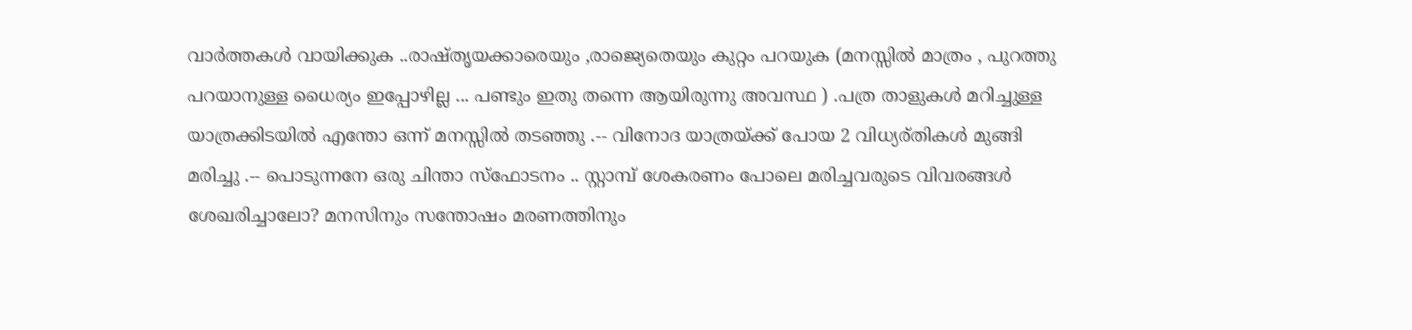വാര്‍ത്തകള്‍ വായിക്കുക ..രാഷ്തൃയക്കാരെയും ,രാജ്യെതെയും കുറ്റം പറയുക (മനസ്സില്‍ മാത്രം , പുറത്തു പറയാനുള്ള ധൈര്യം ഇപ്പോഴില്ല ... പണ്ടും ഇതു തന്നെ ആയിരുന്നു അവസ്ഥ ) .പത്ര താളുകള്‍ മറിച്ചുള്ള യാത്രക്കിടയില്‍ എന്തോ ഒന്ന് മനസ്സില്‍ തടഞ്ഞു .-- വിനോദ യാത്രയ്ക്ക് പോയ 2 വിധ്യര്തികള്‍ മുങ്ങി മരിച്ചു .-- പൊടുന്നനേ ഒരു ചിന്താ സ്ഫോടനം .. സ്റ്റാമ്പ്‌ ശേകരണം പോലെ മരിച്ചവരുടെ വിവരങ്ങള്‍ ശേഖരിച്ചാലോ? മനസിനും സന്തോഷം മരണത്തിനും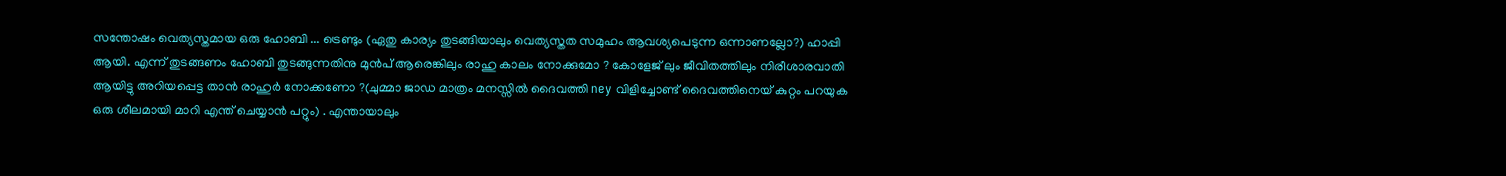സന്തോഷം വെത്യസ്തമായ ഒരു ഹോബി ... ട്രെണ്ടും (ഏതു കാര്യം തുടങ്ങിയാലും വെത്യസ്തത സമുഹം ആവശ്യപെടുന്ന ഒന്നാണല്ലോ?) ഹാപ്പി ആയി. എന്ന് തുടങ്ങണം ഹോബി തുടങ്ങുന്നതിനു മുന്‍പ് ആരെങ്കിലും രാഹു കാലം നോക്കുമോ ? കോളേജ് ലും ജീവിതത്തിലും നിരീശാരവാതി ആയിട്ടു അറിയപ്പെട്ട താന്‍ രാഹുര്‍ നോക്കണോ ?(ചുമ്മാ ജാഡ മാത്രം മനസ്സില്‍ ദൈവത്തി ney വിളിച്ചോണ്ട് ദൈവത്തിനെയ്‌ കുറ്റം പറയുക ഒരു ശീലമായി മാറി എന്ത് ചെയ്യാന്‍ പറ്റും) . എന്തായാലും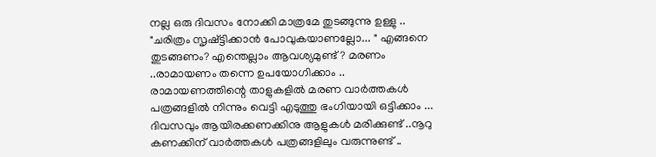നല്ല ഒരു ദിവസം നോക്കി മാത്രമേ തുടങ്ങുന്നു ഉള്ളു .. "ചരിത്രം സൃഷ്ട്ടിക്കാന്‍ പോവുകയാണല്ലോ... " എങ്ങനെ തുടങ്ങണം? എന്തെല്ലാം ആവശ്യമുണ്ട് ? മരണം ..രാമായണം തന്നെ ഉപയോഗിക്കാം .. രാമായണത്തിന്റെ താളുകളില്‍ മരണ വാര്‍ത്തകള്‍ പത്രങ്ങളില്‍ നിന്നും വെട്ടി എടുത്തു ഭംഗിയായി ഒട്ടിക്കാം ... ദിവസവും ആയിരക്കണക്കിനു ആളുകള്‍ മരിക്കുണ്ട് ..നൂറു കണക്കിന് വാര്‍ത്തകള്‍ പത്രങ്ങളിലും വരുന്നുണ്ട് ..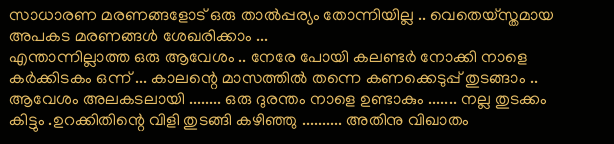സാധാരണ മരണങ്ങളോട് ഒരു താല്‍പ്പര്യം തോന്നിയില്ല .. വെതെയ്സ്തമായ അപകട മരണങ്ങള്‍ ശേഖരിക്കാം ...
എന്താന്നില്ലാത്ത ഒരു ആവേശം .. നേരേ പോയി കലണ്ടര്‍ നോക്കി നാളെ കര്‍ക്കിടകം ഒന്ന് ... കാലന്റെ മാസത്തില്‍ തന്നെ കണക്കെടുപ്പ് തുടങ്ങാം .. ആവേശം അലകടലായി ........ ഒരു ദുരന്തം നാളെ ഉണ്ടാകും ....... നല്ല തുടക്കം കിട്ടും .ഉറക്കിതിന്റെ വിളി തുടങ്ങി കഴിഞ്ഞു .......... അതിനു വിഖാതം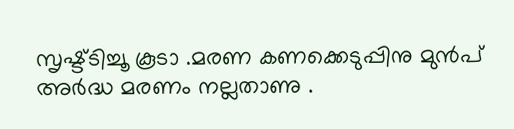സൃഷ്ട്ടിച്ചൂ കൂടാ .മരണ കണക്കെടുപ്പിനു മുന്‍പ് അര്‍ദ്ധ മരണം നല്ലതാണു .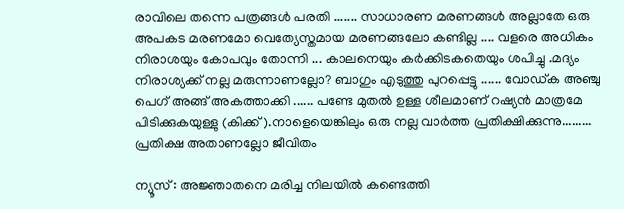രാവിലെ തന്നെ പത്രങ്ങള്‍ പരതി ....... സാധാരണ മരണങ്ങള്‍ അല്ലാതേ ഒരു അപകട മരണമോ വെത്യേസ്തമായ മരണങ്ങലോ കണ്ടില്ല .... വളരെ അധികം നിരാശയും കോപവും തോന്നി ... കാലനെയും കര്‍ക്കിടകതെയും ശപിച്ചു .മദ്യം നിരാശ്യക്ക് നല്ല മരുന്നാണല്ലോ? ബാഗും എടുത്തു പുറപ്പെട്ടു ...... വോഡ്ക അഞ്ചു പെഗ് അങ്ങ് അകത്താക്കി ...... പണ്ടേ മുതല്‍ ഉള്ള ശീലമാണ് റഷ്യന്‍ മാത്രമേ പിടിക്കുകയുള്ളു (കിക്ക് ).നാളെയെങ്കിലും ഒരു നല്ല വാര്‍ത്ത‍ പ്രതിക്ഷിക്കുന്നു......... പ്രതിക്ഷ അതാണല്ലോ ജീവിതം

ന്യൂസ്‌ : അജ്ഞാതനെ മരിച്ച നിലയില്‍ കണ്ടെത്തി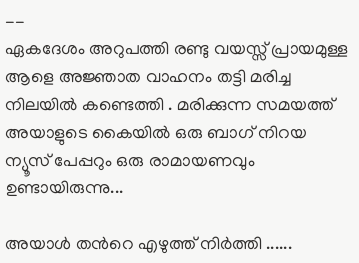--
ഏകദേശം അറുപത്തി രണ്ടു വയസ്സ് പ്രായമുള്ള ആളെ അജ്ഞാത വാഹനം തട്ടി മരിച്ച നിലയില്‍ കണ്ടെത്തി . മരിക്കുന്ന സമയത്ത് അയാളുടെ കൈയില്‍ ഒരു ബാഗ്‌ നിറയ ന്യൂസ്‌ പേപ്പറും ഒരു രാമായണവും ഉണ്ടായിരുന്നു...

അയാള്‍ തന്‍റെ എഴുത്ത് നിര്‍ത്തി ......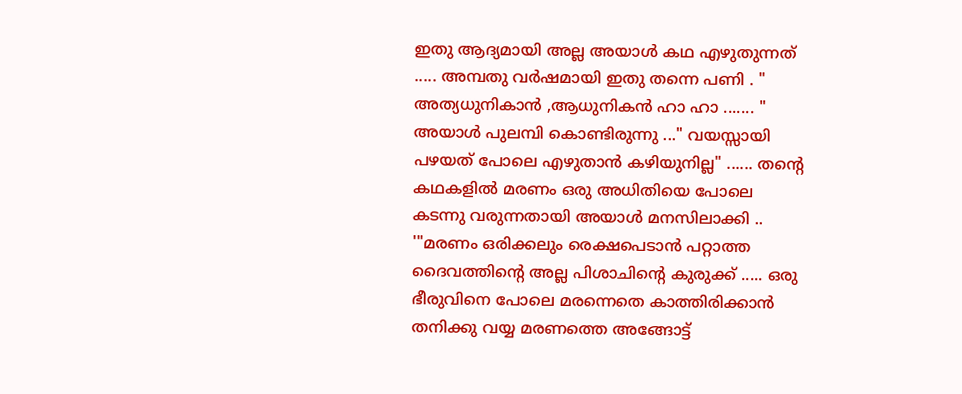ഇതു ആദ്യമായി അല്ല അയാള്‍ കഥ എഴുതുന്നത്‌ ..... അമ്പതു വര്‍ഷമായി ഇതു തന്നെ പണി . " അത്യധുനികാന്‍ ,ആധുനികന്‍ ഹാ ഹാ ....... " അയാള്‍ പുലമ്പി കൊണ്ടിരുന്നു ..." വയസ്സായി പഴയത് പോലെ എഴുതാന്‍ കഴിയുനില്ല" ...... തന്‍റെ കഥകളില്‍ മരണം ഒരു അധിതിയെ പോലെ കടന്നു വരുന്നതായി അയാള്‍ മനസിലാക്കി .. '"മരണം ഒരിക്കലും രെക്ഷപെടാന്‍ പറ്റാത്ത ദൈവത്തിന്റെ അല്ല പിശാചിന്റെ കുരുക്ക് ..... ഒരു ഭീരുവിനെ പോലെ മരന്നെതെ കാത്തിരിക്കാന്‍ തനിക്കു വയ്യ മരണത്തെ അങ്ങോട്ട്‌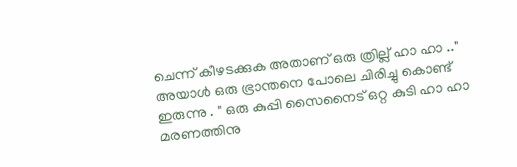ചെന്ന് കീഴടക്കുക അതാണ് ഒരു ത്രില്ല് ഹാ ഹാ .." അയാള്‍ ഒരു ഭ്രാന്തനെ പോലെ ചിരിച്ചു കൊണ്ട് ഇരുന്നു . " ഒരു കുപ്പി സൈനൈട് ഒറ്റ കുടി ഹാ ഹാ മരണത്തിനു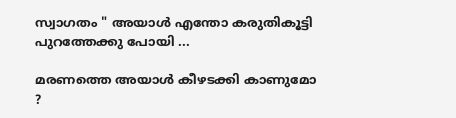സ്വാഗതം " അയാള്‍ എന്തോ കരുതികൂട്ടി പുറത്തേക്കു പോയി ...

മരണത്തെ അയാള്‍ കീഴടക്കി കാണുമോ ?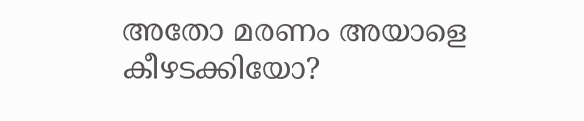അതോ മരണം അയാളെ കീഴടക്കിയോ?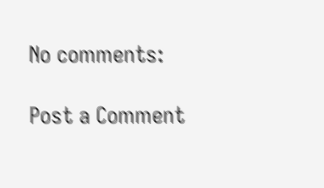No comments:

Post a Comment